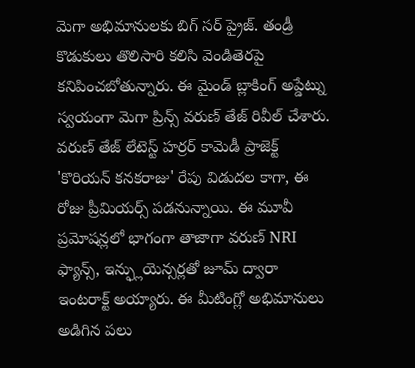మెగా అభిమానులకు బిగ్ సర్ ప్రైజ్. తండ్రీ కొడుకులు తొలిసారి కలిసి వెండితెరపై కనిపించబోతున్నారు. ఈ మైండ్ బ్లాకింగ్ అప్డేట్ను స్వయంగా మెగా ప్రిన్స్ వరుణ్ తేజ్ రివీల్ చేశారు.
వరుణ్ తేజ్ లేటెస్ట్ హర్రర్ కామెడీ ప్రాజెక్ట్ 'కొరియన్ కనకరాజు' రేపు విడుదల కాగా, ఈ రోజు ప్రీమియర్స్ పడనున్నాయి. ఈ మూవీ ప్రమోషన్లలో భాగంగా తాజాగా వరుణ్ NRI ఫ్యాన్స్, ఇన్ఫ్లుయెన్సర్లతో జూమ్ ద్వారా ఇంటరాక్ట్ అయ్యారు. ఈ మీటింగ్లో అభిమానులు అడిగిన పలు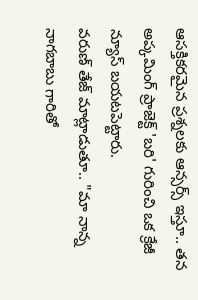ఆసక్తికరమైన ప్రశ్నలకు ఆన్సర్స్ ఇస్తూ.. తన అప్కమింగ్ ప్రాజెక్ట్ 'బరి' గురించి ఒక క్రేజీ న్యూస్ బయటపెట్టారు.
వరుణ్ తేజ్ మాట్లాడుతూ.. "మా నాన్న నాగబాబు గారితో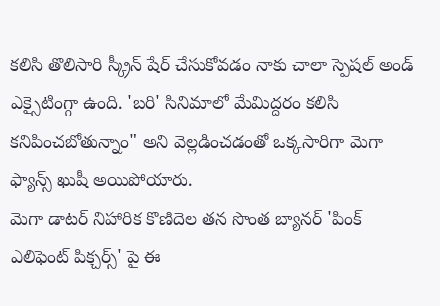కలిసి తొలిసారి స్క్రీన్ షేర్ చేసుకోవడం నాకు చాలా స్పెషల్ అండ్ ఎక్సైటింగ్గా ఉంది. 'బరి' సినిమాలో మేమిద్దరం కలిసి కనిపించబోతున్నాం" అని వెల్లడించడంతో ఒక్కసారిగా మెగా ఫ్యాన్స్ ఖుషీ అయిపోయారు.
మెగా డాటర్ నిహారిక కొణిదెల తన సొంత బ్యానర్ 'పింక్ ఎలిఫెంట్ పిక్చర్స్' పై ఈ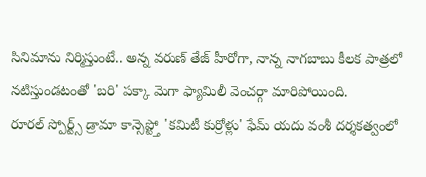సినిమాను నిర్మిస్తుంటే.. అన్న వరుణ్ తేజ్ హీరోగా, నాన్న నాగబాబు కీలక పాత్రలో నటిస్తుండటంతో 'బరి' పక్కా మెగా ఫ్యామిలీ వెంచర్గా మారిపోయింది.
రూరల్ స్పోర్ట్స్ డ్రామా కాన్సెప్ట్తో 'కమిటీ కుర్రోళ్లు' ఫేమ్ యదు వంశీ దర్శకత్వంలో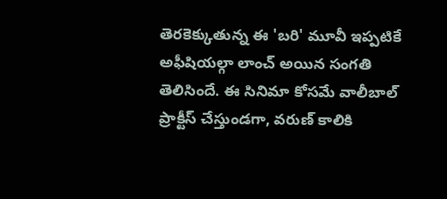తెరకెక్కుతున్న ఈ 'బరి' మూవీ ఇప్పటికే అఫీషియల్గా లాంచ్ అయిన సంగతి తెలిసిందే. ఈ సినిమా కోసమే వాలీబాల్ ప్రాక్టీస్ చేస్తుండగా, వరుణ్ కాలికి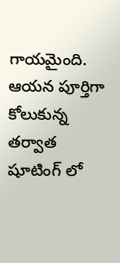గాయమైంది. ఆయన పూర్తిగా కోలుకున్న తర్వాత షూటింగ్ లో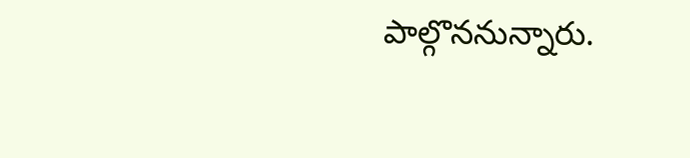పాల్గొననున్నారు.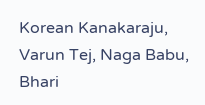Korean Kanakaraju, Varun Tej, Naga Babu, Bhari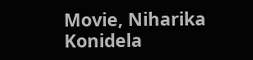Movie, Niharika Konidela